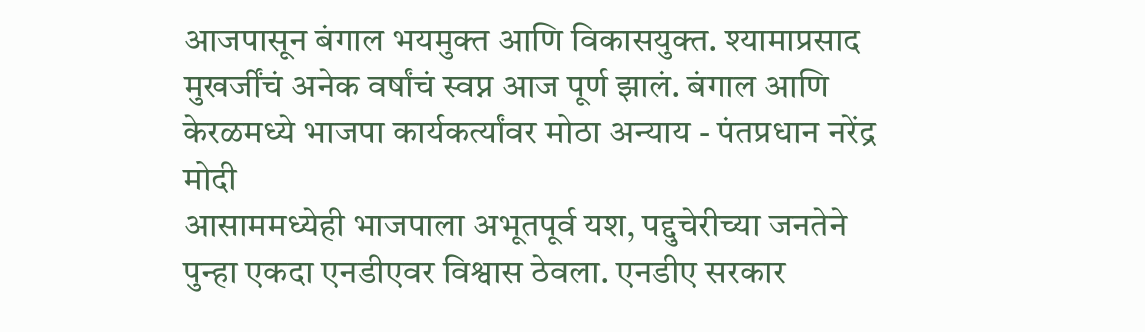आजपासून बंगाल भयमुक्त आणि विकासयुक्त. श्यामाप्रसाद मुखर्जींचं अनेक वर्षांचं स्वप्न आज पूर्ण झालं. बंगाल आणि केरळमध्ये भाजपा कार्यकर्त्यांवर मोठा अन्याय - पंतप्रधान नरेंद्र मोदी
आसाममध्येही भाजपाला अभूतपूर्व यश, पद्दुचेरीच्या जनतेने पुन्हा एकदा एनडीएवर विश्वास ठेवला. एनडीए सरकार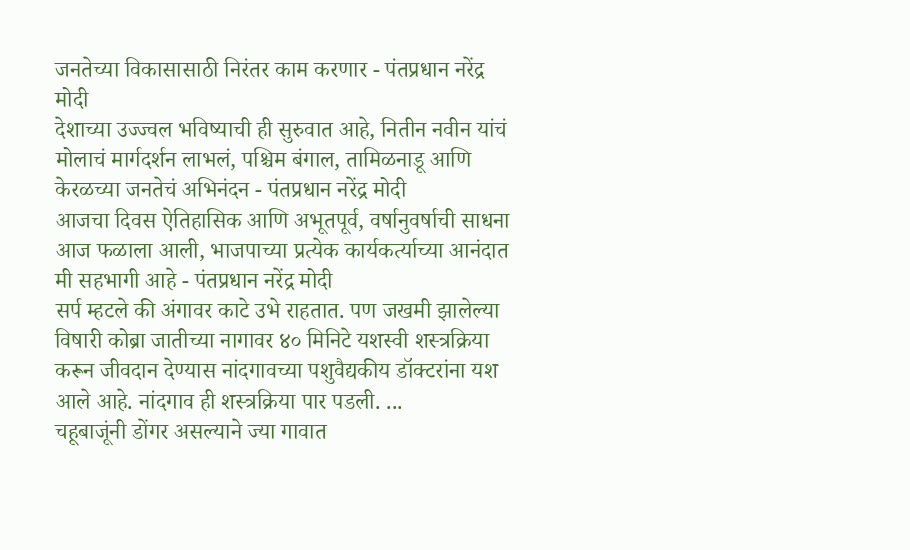जनतेच्या विकासासाठी निरंतर काम करणार - पंतप्रधान नरेंद्र मोदी
देशाच्या उज्ज्वल भविष्याची ही सुरुवात आहे, नितीन नवीन यांचं मोलाचं मार्गदर्शन लाभलं, पश्चिम बंगाल, तामिळनाडू आणि केरळच्या जनतेचं अभिनंदन - पंतप्रधान नरेंद्र मोदी
आजचा दिवस ऐतिहासिक आणि अभूतपूर्व, वर्षानुवर्षाची साधना आज फळाला आली, भाजपाच्या प्रत्येक कार्यकर्त्याच्या आनंदात मी सहभागी आहे - पंतप्रधान नरेंद्र मोदी
सर्प म्हटले की अंगावर काटे उभे राहतात. पण जखमी झालेल्या विषारी कोब्रा जातीच्या नागावर ४० मिनिटे यशस्वी शस्त्रक्रिया करून जीवदान देण्यास नांदगावच्या पशुवैद्यकीय डॉक्टरांना यश आले आहे. नांदगाव ही शस्त्रक्रिया पार पडली. ...
चहूबाजूंनी डोंगर असल्याने ज्या गावात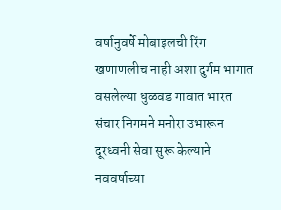वर्षानुवर्षे मोबाइलची रिंग खणाणलीच नाही अशा दुर्गम भागात वसलेल्या धुळवड गावात भारत संचार निगमने मनोरा उभारून दूरध्वनी सेवा सुरू केल्याने नववर्षाच्या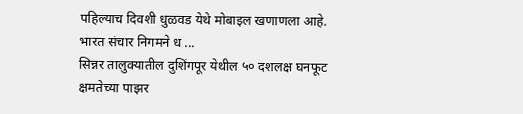पहिल्याच दिवशी धुळवड येथे मोबाइल खणाणला आहे. भारत संचार निगमने ध ...
सिन्नर तालुक्यातील दुशिंगपूर येथील ५० दशलक्ष घनफूट क्षमतेच्या पाझर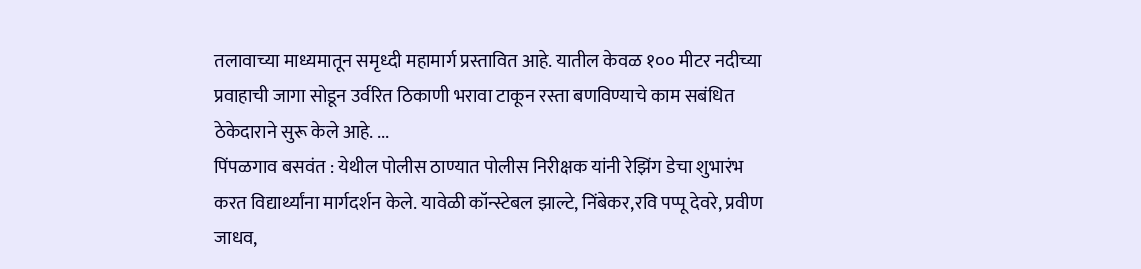तलावाच्या माध्यमातून समृध्दी महामार्ग प्रस्तावित आहे. यातील केवळ १०० मीटर नदीच्या प्रवाहाची जागा सोडून उर्वरित ठिकाणी भरावा टाकून रस्ता बणविण्याचे काम सबंधित ठेकेदाराने सुरू केले आहे. ...
पिंपळगाव बसवंत : येथील पोलीस ठाण्यात पोलीस निरीक्षक यांनी रेझिंग डेचा शुभारंभ करत विद्यार्थ्यांना मार्गदर्शन केले. यावेळी कॉन्स्टेबल झाल्टे, निंबेकर,रवि पप्पू देवरे, प्रवीण जाधव,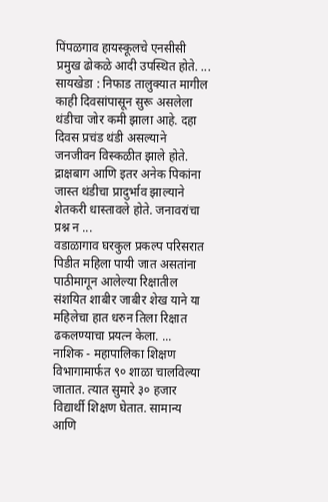पिंपळगाव हायस्कूलचे एनसीसी प्रमुख ढोकळे आदी उपस्थित होते. ...
सायखेडा : निफाड तालुक्यात मागील काही दिवसांपासून सुरू असलेला थंडीचा जोर कमी झाला आहे. दहा दिवस प्रचंड थंडी असल्याने जनजीवन विस्कळीत झाले होते. द्राक्षबाग आणि इतर अनेक पिकांना जास्त थंडीचा प्रादुर्भाव झाल्याने शेतकरी धास्तावले होते. जनावरांचा प्रश्न न ...
वडाळागाव घरकुल प्रकल्प परिसरात पिडीत महिला पायी जात असतांना पाठीमागून आलेल्या रिक्षातील संशयित शाबीर जाबीर शेख याने या महिलेचा हात धरुन तिला रिक्षात ढकलण्याचा प्रयत्न केला. ...
नाशिक - महापालिका शिक्षण विभागामार्फत ९० शाळा चालविल्या जातात. त्यात सुमारे ३० हजार विद्यार्थी शिक्षण घेतात. सामान्य आणि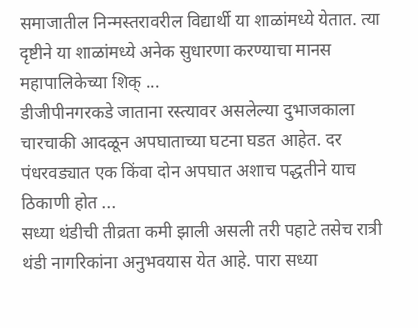समाजातील निन्मस्तरावरील विद्यार्थी या शाळांमध्ये येतात. त्या दृष्टीने या शाळांमध्ये अनेक सुधारणा करण्याचा मानस महापालिकेच्या शिक् ...
डीजीपीनगरकडे जाताना रस्त्यावर असलेल्या दुभाजकाला चारचाकी आदळून अपघाताच्या घटना घडत आहेत. दर पंधरवड्यात एक किंवा दोन अपघात अशाच पद्धतीने याच ठिकाणी होत ...
सध्या थंडीची तीव्रता कमी झाली असली तरी पहाटे तसेच रात्री थंडी नागरिकांना अनुभवयास येत आहे. पारा सध्या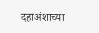दहाअंशाच्या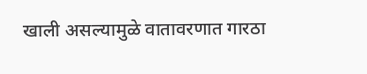खाली असल्यामुळे वातावरणात गारठा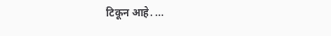टिकून आहे. ...